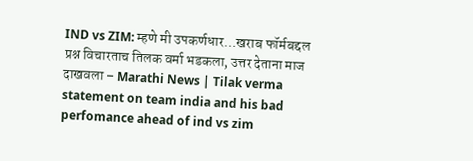IND vs ZIM: म्हणे मी उपकर्णधार…खराब फॉर्मबद्दल प्रश्न विचारताच तिलक वर्मा भडकला, उत्तर देताना माज दाखवला – Marathi News | Tilak verma statement on team india and his bad perfomance ahead of ind vs zim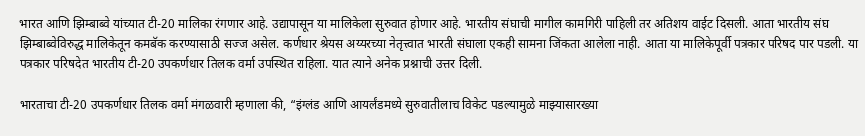भारत आणि झिम्बाब्वे यांच्यात टी-20 मालिका रंगणार आहे. उद्यापासून या मालिकेला सुरुवात होणार आहे. भारतीय संघाची मागील कामगिरी पाहिली तर अतिशय वाईट दिसली. आता भारतीय संघ झिम्बाब्वेविरुद्ध मालिकेतून कमबॅक करण्यासाठी सज्ज असेल. कर्णधार श्रेयस अय्यरच्या नेतृत्त्वात भारती संघाला एकही सामना जिंकता आलेला नाही. आता या मालिकेपूर्वी पत्रकार परिषद पार पडली. या पत्रकार परिषदेत भारतीय टी-20 उपकर्णधार तिलक वर्मा उपस्थित राहिला. यात त्याने अनेक प्रश्नाची उत्तर दिली.

भारताचा टी-20 उपकर्णधार तिलक वर्मा मंगळवारी म्हणाला की, “इंग्लंड आणि आयर्लंडमध्ये सुरुवातीलाच विकेट पडल्यामुळे माझ्यासारख्या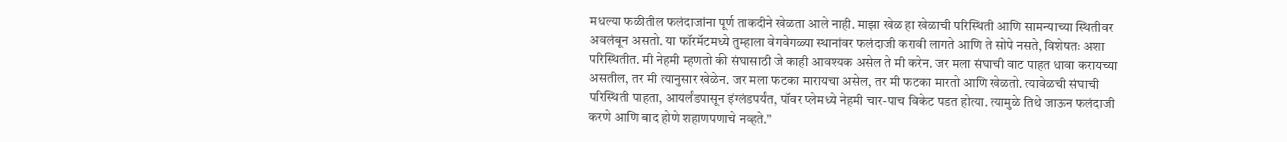मधल्या फळीतील फलंदाजांना पूर्ण ताकदीने खेळता आले नाही. माझा खेळ हा खेळाची परिस्थिती आणि सामन्याच्या स्थितीवर अवलंबून असतो. या फॉरमॅटमध्ये तुम्हाला वेगवेगळ्या स्थानांवर फलंदाजी करावी लागते आणि ते सोपे नसते, विशेषतः अशा परिस्थितीत. मी नेहमी म्हणतो की संघासाठी जे काही आवश्यक असेल ते मी करेन. जर मला संघाची वाट पाहत धावा करायच्या असतील, तर मी त्यानुसार खेळेन. जर मला फटका मारायचा असेल, तर मी फटका मारतो आणि खेळतो. त्यावेळची संघाची परिस्थिती पाहता, आयर्लंडपासून इंग्लंडपर्यंत, पॉवर प्लेमध्ये नेहमी चार-पाच विकेट पडत होत्या. त्यामुळे तिथे जाऊन फलंदाजी करणे आणि बाद होणे शहाणपणाचे नव्हते.”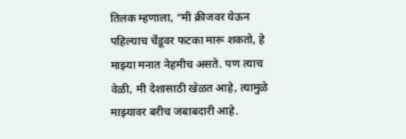तिलक म्हणाला, “मी क्रीजवर येऊन पहिल्याच चेंडूवर फटका मारू शकतो, हे माझ्या मनात नेहमीच असते. पण त्याच वेळी, मी देशासाठी खेळत आहे, त्यामुळे माझ्यावर बरीच जबाबदारी आहे.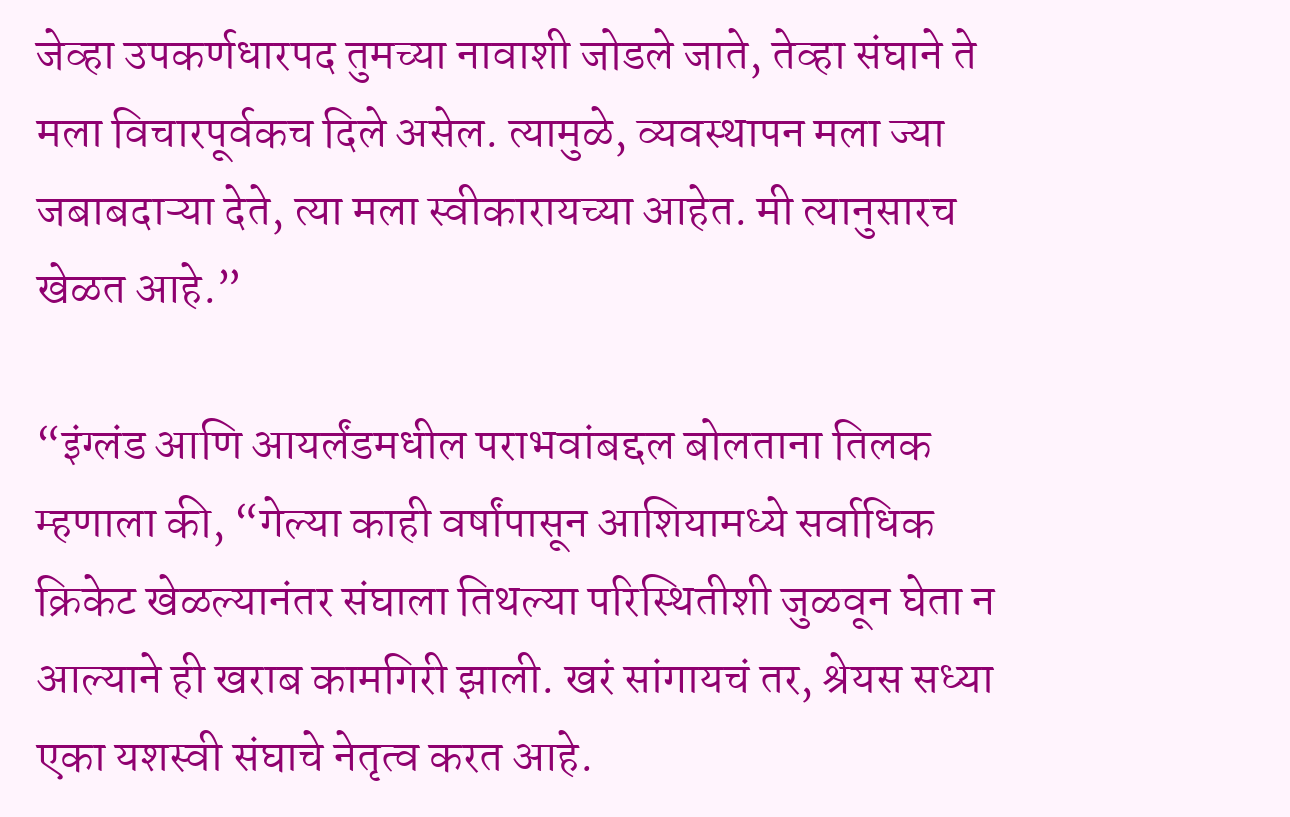जेव्हा उपकर्णधारपद तुमच्या नावाशी जोडले जाते, तेव्हा संघाने ते मला विचारपूर्वकच दिले असेल. त्यामुळे, व्यवस्थापन मला ज्या जबाबदाऱ्या देते, त्या मला स्वीकारायच्या आहेत. मी त्यानुसारच खेळत आहे.”

“इंग्लंड आणि आयर्लंडमधील पराभवांबद्दल बोलताना तिलक म्हणाला की, “गेल्या काही वर्षांपासून आशियामध्ये सर्वाधिक क्रिकेट खेळल्यानंतर संघाला तिथल्या परिस्थितीशी जुळवून घेता न आल्याने ही खराब कामगिरी झाली. खरं सांगायचं तर, श्रेयस सध्या एका यशस्वी संघाचे नेतृत्व करत आहे.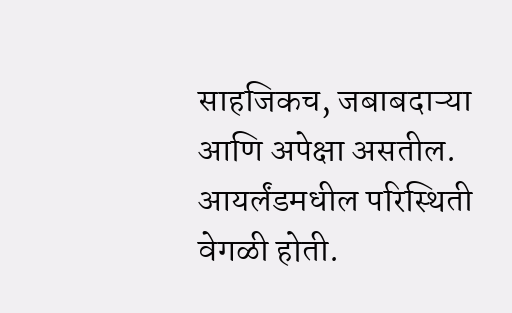साहजिकच, जबाबदाऱ्या आणि अपेक्षा असतील. आयर्लंडमधील परिस्थिती वेगळी होती.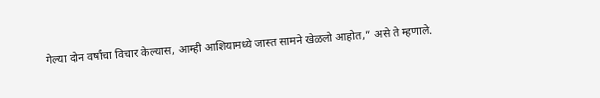गेल्या दोन वर्षांचा विचार केल्यास, आम्ही आशियामध्ये जास्त सामने खेळलो आहोत,” असे ते म्हणाले.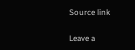Source link

Leave a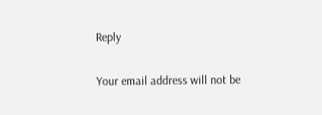Reply

Your email address will not be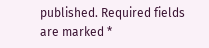published. Required fields are marked *